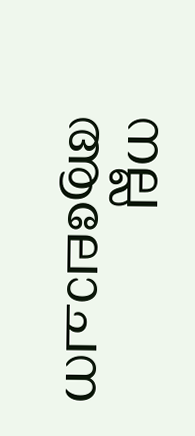നല്ല ആലോചന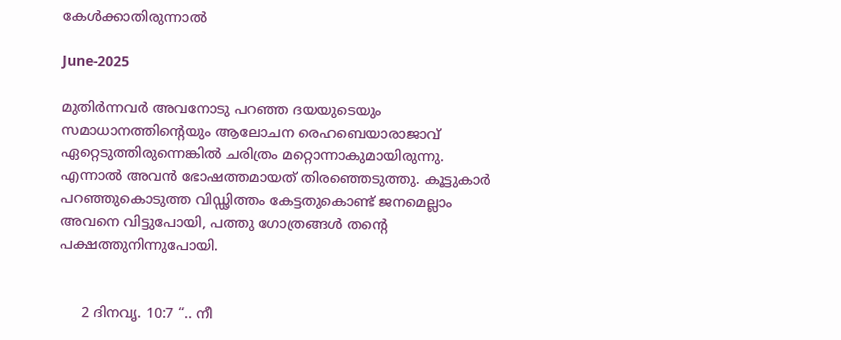കേൾക്കാതിരുന്നാൽ

June-2025

മുതിർന്നവർ അവനോടു പറഞ്ഞ ദയയുടെയും സമാധാനത്തിൻ്റെയും ആലോചന രെഹബെയാരാജാവ് ഏറ്റെടുത്തിരുന്നെങ്കിൽ ചരിത്രം മറ്റൊന്നാകുമായിരുന്നു. എന്നാൽ അവൻ ഭോഷത്തമായത് തിരഞ്ഞെടുത്തു. കൂട്ടുകാർ പറഞ്ഞുകൊടുത്ത വിഡ്ഢിത്തം കേട്ടതുകൊണ്ട് ജനമെല്ലാം അവനെ വിട്ടുപോയി, പത്തു ഗോത്രങ്ങൾ തൻ്റെ പക്ഷത്തുനിന്നുപോയി.


     2 ദിനവൃ. 10:7 “.. നീ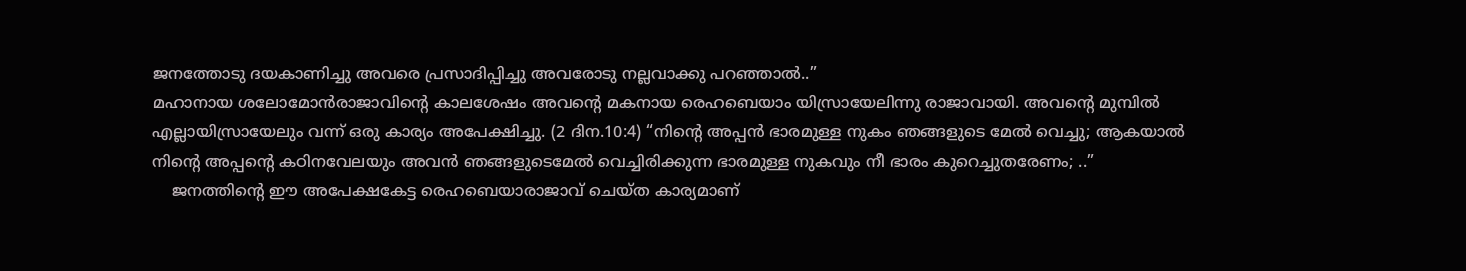ജനത്തോടു ദയകാണിച്ചു അവരെ പ്രസാദിപ്പിച്ചു അവരോടു നല്ലവാക്കു പറഞ്ഞാൽ..”
മഹാനായ ശലോമോൻരാജാവിൻ്റെ കാലശേഷം അവൻ്റെ മകനായ രെഹബെയാം യിസ്രായേലിന്നു രാജാവായി. അവൻ്റെ മുമ്പിൽ എല്ലായിസ്രായേലും വന്ന് ഒരു കാര്യം അപേക്ഷിച്ചു. (2 ദിന.10:4) “നിൻ്റെ അപ്പൻ ഭാരമുള്ള നുകം ഞങ്ങളുടെ മേൽ വെച്ചു; ആകയാൽ നിൻ്റെ അപ്പൻ്റെ കഠിനവേലയും അവൻ ഞങ്ങളുടെമേൽ വെച്ചിരിക്കുന്ന ഭാരമുള്ള നുകവും നീ ഭാരം കുറെച്ചുതരേണം; ..”
    ജനത്തിൻ്റെ ഈ അപേക്ഷകേട്ട രെഹബെയാരാജാവ് ചെയ്ത കാര്യമാണ്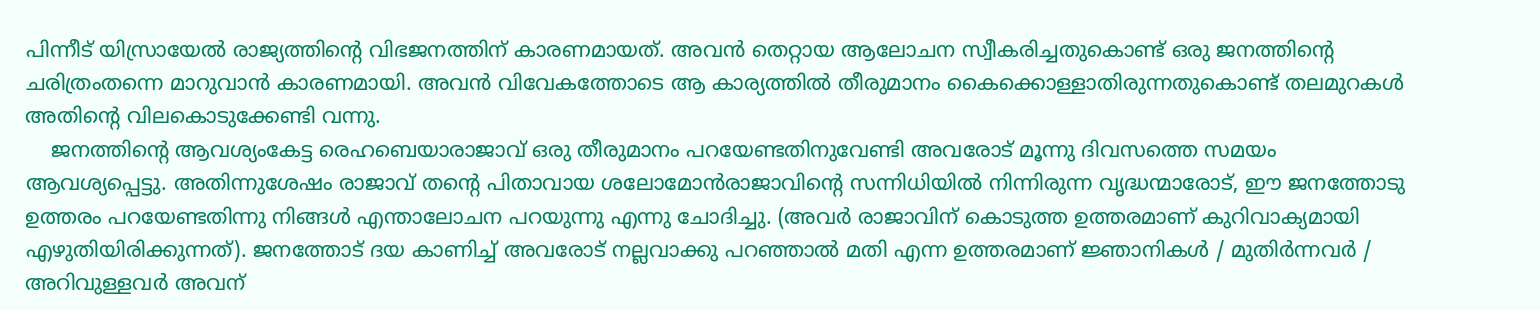പിന്നീട് യിസ്രായേൽ രാജ്യത്തിൻ്റെ വിഭജനത്തിന് കാരണമായത്. അവൻ തെറ്റായ ആലോചന സ്വീകരിച്ചതുകൊണ്ട് ഒരു ജനത്തിൻ്റെ ചരിത്രംതന്നെ മാറുവാൻ കാരണമായി. അവൻ വിവേകത്തോടെ ആ കാര്യത്തിൽ തീരുമാനം കൈക്കൊള്ളാതിരുന്നതുകൊണ്ട് തലമുറകൾ അതിൻ്റെ വിലകൊടുക്കേണ്ടി വന്നു.
    ജനത്തിൻ്റെ ആവശ്യംകേട്ട രെഹബെയാരാജാവ് ഒരു തീരുമാനം പറയേണ്ടതിനുവേണ്ടി അവരോട് മൂന്നു ദിവസത്തെ സമയം ആവശ്യപ്പെട്ടു. അതിന്നുശേഷം രാജാവ് തൻ്റെ പിതാവായ ശലോമോൻരാജാവിൻ്റെ സന്നിധിയിൽ നിന്നിരുന്ന വൃദ്ധന്മാരോട്, ഈ ജനത്തോടു ഉത്തരം പറയേണ്ടതിന്നു നിങ്ങൾ എന്താലോചന പറയുന്നു എന്നു ചോദിച്ചു. (അവർ രാജാവിന് കൊടുത്ത ഉത്തരമാണ് കുറിവാക്യമായി എഴുതിയിരിക്കുന്നത്). ജനത്തോട് ദയ കാണിച്ച് അവരോട് നല്ലവാക്കു പറഞ്ഞാൽ മതി എന്ന ഉത്തരമാണ് ജ്ഞാനികൾ / മുതിർന്നവർ / അറിവുള്ളവർ അവന്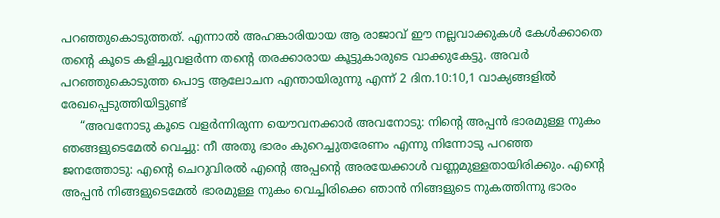പറഞ്ഞുകൊടുത്തത്. എന്നാൽ അഹങ്കാരിയായ ആ രാജാവ് ഈ നല്ലവാക്കുകൾ കേൾക്കാതെ തൻ്റെ കൂടെ കളിച്ചുവളർന്ന തൻ്റെ തരക്കാരായ കൂട്ടുകാരുടെ വാക്കുകേട്ടു. അവർ പറഞ്ഞുകൊടുത്ത പൊട്ട ആലോചന എന്തായിരുന്നു എന്ന് 2 ദിന.10:10,1 വാക്യങ്ങളിൽ രേഖപ്പെടുത്തിയിട്ടുണ്ട്
     “അവനോടു കൂടെ വളർന്നിരുന്ന യൌവനക്കാർ അവനോടു: നിൻ്റെ അപ്പൻ ഭാരമുള്ള നുകം ഞങ്ങളുടെമേൽ വെച്ചു: നീ അതു ഭാരം കുറെച്ചുതരേണം എന്നു നിന്നോടു പറഞ്ഞ ജനത്തോടു: എൻ്റെ ചെറുവിരൽ എൻ്റെ അപ്പൻ്റെ അരയേക്കാൾ വണ്ണമുള്ളതായിരിക്കും. എൻ്റെ അപ്പൻ നിങ്ങളുടെമേൽ ഭാരമുള്ള നുകം വെച്ചിരിക്കെ ഞാൻ നിങ്ങളുടെ നുകത്തിന്നു ഭാരം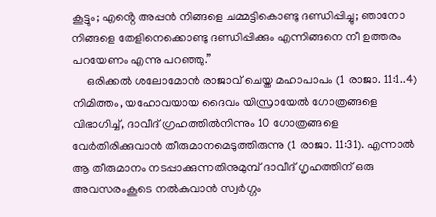കൂട്ടും; എൻ്റെ അപ്പൻ നിങ്ങളെ ചമ്മട്ടികൊണ്ടു ദണ്ഡിപ്പിച്ചു; ഞാനോ നിങ്ങളെ തേളിനെക്കൊണ്ടു ദണ്ഡിപ്പിക്കും എന്നിങ്ങനെ നീ ഉത്തരം പറയേണം എന്നു പറഞ്ഞു.”
     ഒരിക്കൽ ശലോമോൻ രാജാവ് ചെയ്ത മഹാപാപം (1 രാജാ. 11:1..4) നിമിത്തം, യഹോവയായ ദൈവം യിസ്രായേൽ ഗോത്രങ്ങളെ വിഭാഗിച്ച്, ദാവീദ് ഗ്രഹത്തിൽനിന്നും 10 ഗോത്രങ്ങളെ വേർതിരിക്കുവാൻ തീരുമാനമെടുത്തിരുന്നു (1 രാജാ. 11:31). എന്നാൽ ആ തീരുമാനം നടപ്പാക്കുന്നതിനുമുമ്പ് ദാവീദ് ഗൃഹത്തിന് ഒരു അവസരംകൂടെ നൽകുവാൻ സ്വർഗ്ഗം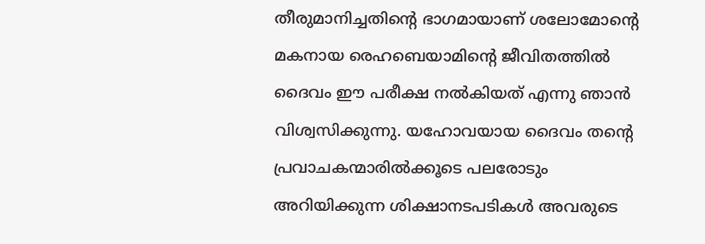തീരുമാനിച്ചതിൻ്റെ ഭാഗമായാണ് ശലോമോൻ്റെ മകനായ രെഹബെയാമിൻ്റെ ജീവിതത്തിൽ ദൈവം ഈ പരീക്ഷ നൽകിയത് എന്നു ഞാൻ വിശ്വസിക്കുന്നു. യഹോവയായ ദൈവം തൻ്റെ പ്രവാചകന്മാരിൽക്കൂടെ പലരോടും അറിയിക്കുന്ന ശിക്ഷാനടപടികൾ അവരുടെ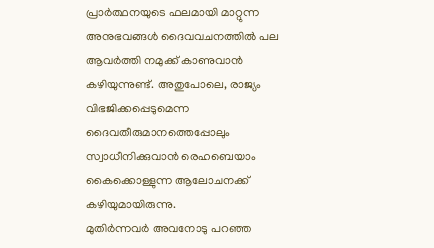പ്രാർത്ഥനയുടെ ഫലമായി മാറ്റുന്ന അനുഭവങ്ങൾ ദൈവവചനത്തിൽ പല ആവർത്തി നമുക്ക് കാണുവാൻ കഴിയുന്നുണ്ട്. അതുപോലെ, രാജ്യം വിഭജിക്കപ്പെടുമെന്ന ദൈവതീരുമാനത്തെപ്പോലും സ്വാധീനിക്കുവാൻ രെഹബെയാം കൈക്കൊള്ളുന്ന ആലോചനക്ക് കഴിയുമായിരുന്നു.
മുതിർന്നവർ അവനോടു പറഞ്ഞ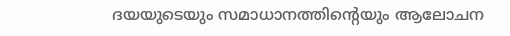ദയയുടെയും സമാധാനത്തിൻ്റെയും ആലോചന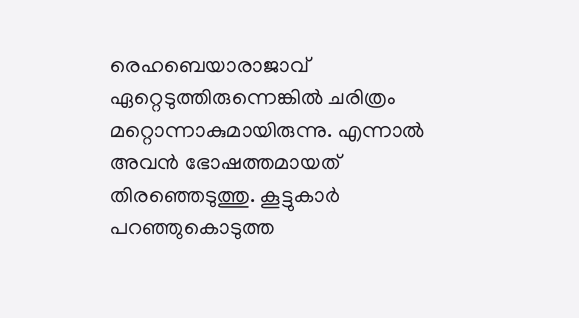രെഹബെയാരാജാവ് ഏറ്റെടുത്തിരുന്നെങ്കിൽ ചരിത്രം മറ്റൊന്നാകുമായിരുന്നു. എന്നാൽ അവൻ ഭോഷത്തമായത് തിരഞ്ഞെടുത്തു. കൂട്ടുകാർ പറഞ്ഞുകൊടുത്ത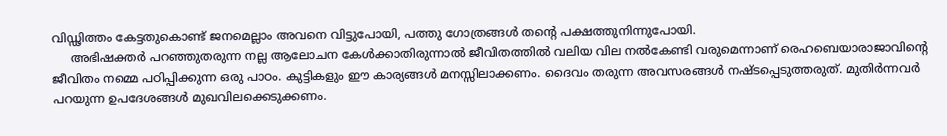വിഡ്ഢിത്തം കേട്ടതുകൊണ്ട് ജനമെല്ലാം അവനെ വിട്ടുപോയി, പത്തു ഗോത്രങ്ങൾ തൻ്റെ പക്ഷത്തുനിന്നുപോയി.
     അഭിഷക്തർ പറഞ്ഞുതരുന്ന നല്ല ആലോചന കേൾക്കാതിരുന്നാൽ ജീവിതത്തിൽ വലിയ വില നൽകേണ്ടി വരുമെന്നാണ് രെഹബെയാരാജാവിൻ്റെ ജീവിതം നമ്മെ പഠിപ്പിക്കുന്ന ഒരു പാഠം. കുട്ടികളും ഈ കാര്യങ്ങൾ മനസ്സിലാക്കണം. ദൈവം തരുന്ന അവസരങ്ങൾ നഷ്ടപ്പെടുത്തരുത്. മുതിർന്നവർ പറയുന്ന ഉപദേശങ്ങൾ മുഖവിലക്കെടുക്കണം.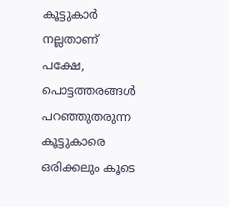കൂട്ടുകാർ നല്ലതാണ് പക്ഷേ, പൊട്ടത്തരങ്ങൾ പറഞ്ഞുതരുന്ന കൂട്ടുകാരെ ഒരിക്കലും കൂടെ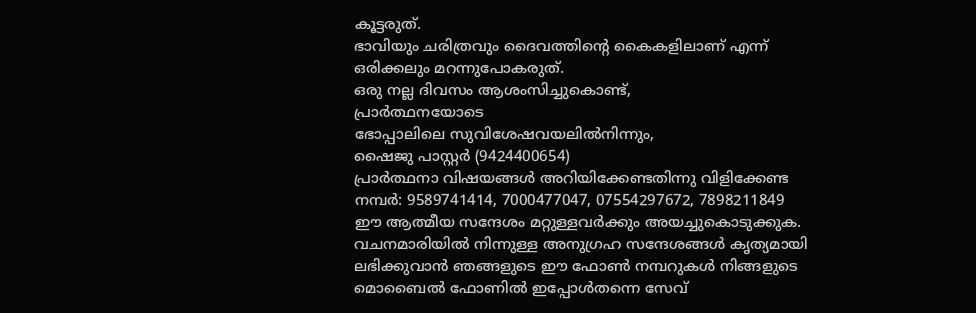കൂട്ടരുത്.
ഭാവിയും ചരിത്രവും ദൈവത്തിൻ്റെ കൈകളിലാണ് എന്ന് ഒരിക്കലും മറന്നുപോകരുത്.
ഒരു നല്ല ദിവസം ആശംസിച്ചുകൊണ്ട്,
പ്രാർത്ഥനയോടെ
ഭോപ്പാലിലെ സുവിശേഷവയലിൽനിന്നും,
ഷൈജു പാസ്റ്റർ (9424400654)
പ്രാർത്ഥനാ വിഷയങ്ങൾ അറിയിക്കേണ്ടതിന്നു വിളിക്കേണ്ട നമ്പർ: 9589741414, 7000477047, 07554297672, 7898211849
ഈ ആത്മീയ സന്ദേശം മറ്റുള്ളവർക്കും അയച്ചുകൊടുക്കുക.
വചനമാരിയിൽ നിന്നുള്ള അനുഗ്രഹ സന്ദേശങ്ങൾ കൃത്യമായി ലഭിക്കുവാൻ ഞങ്ങളുടെ ഈ ഫോൺ നമ്പറുകൾ നിങ്ങളുടെ മൊബൈൽ ഫോണിൽ ഇപ്പോൾതന്നെ സേവ്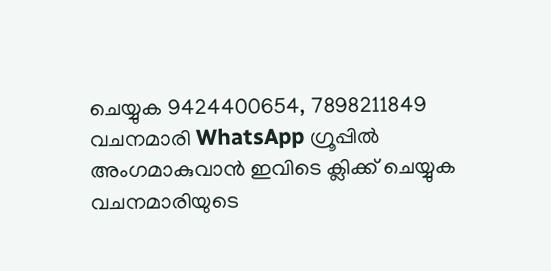ചെയ്യുക 9424400654, 7898211849
വചനമാരി WhatsApp ഗ്രൂപ്പിൽ അംഗമാകുവാൻ ഇവിടെ ക്ലിക്ക് ചെയ്യുക
വചനമാരിയുടെ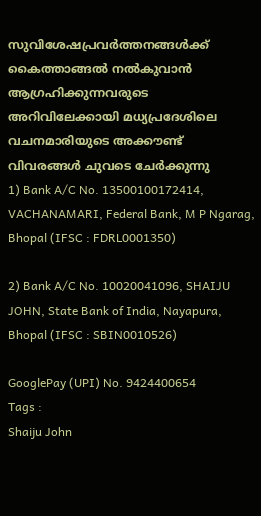സുവിശേഷപ്രവർത്തനങ്ങൾക്ക് കൈത്താങ്ങൽ നൽകുവാൻ ആഗ്രഹിക്കുന്നവരുടെ അറിവിലേക്കായി മധ്യപ്രദേശിലെ വചനമാരിയുടെ അക്കൗണ്ട് വിവരങ്ങൾ ചുവടെ ചേർക്കുന്നു
1) Bank A/C No. 13500100172414, VACHANAMARI, Federal Bank, M P Ngarag, Bhopal (IFSC : FDRL0001350)

2) Bank A/C No. 10020041096, SHAIJU JOHN, State Bank of India, Nayapura, Bhopal (IFSC : SBIN0010526)

GooglePay (UPI) No. 9424400654
Tags :
Shaiju John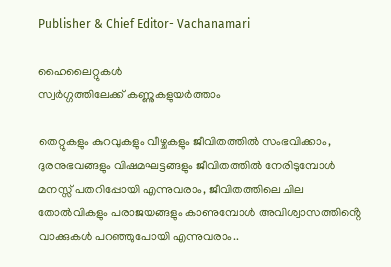Publisher & Chief Editor- Vachanamari

ഹൈലൈറ്റുകൾ
സ്വർഗ്ഗത്തിലേക്ക് കണ്ണുകളുയർത്താം

തെറ്റുകളും കുറവുകളും വീഴ്ചകളും ജീവിതത്തിൽ സംഭവിക്കാം, ദുരനുഭവങ്ങളും വിഷമഘട്ടങ്ങളും ജീവിതത്തിൽ നേരിടുമ്പോൾ മനസ്സ് പതറിപ്പോയി എന്നുവരാം, ജീവിതത്തിലെ ചില തോൽവികളും പരാജയങ്ങളും കാണുമ്പോൾ അവിശ്വാസത്തിൻ്റെ വാക്കുകൾ പറഞ്ഞുപോയി എന്നുവരാം..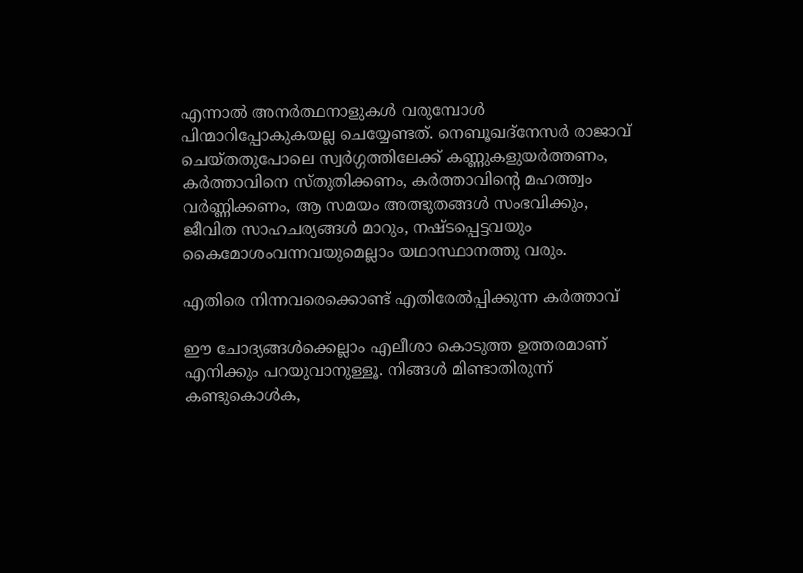എന്നാൽ അനർത്ഥനാളുകൾ വരുമ്പോൾ പിന്മാറിപ്പോകുകയല്ല ചെയ്യേണ്ടത്. നെബൂഖദ്നേസർ രാജാവ് ചെയ്തതുപോലെ സ്വർഗ്ഗത്തിലേക്ക് കണ്ണുകളുയർത്തണം, കർത്താവിനെ സ്തുതിക്കണം, കർത്താവിൻ്റെ മഹത്ത്വം വർണ്ണിക്കണം, ആ സമയം അത്ഭുതങ്ങൾ സംഭവിക്കും, ജീവിത സാഹചര്യങ്ങൾ മാറും, നഷ്ടപ്പെട്ടവയും കൈമോശംവന്നവയുമെല്ലാം യഥാസ്ഥാനത്തു വരും.

എതിരെ നിന്നവരെക്കൊണ്ട് എതിരേൽപ്പിക്കുന്ന കർത്താവ്

ഈ ചോദ്യങ്ങൾക്കെല്ലാം എലീശാ കൊടുത്ത ഉത്തരമാണ് എനിക്കും പറയുവാനുള്ളൂ. നിങ്ങൾ മിണ്ടാതിരുന്ന് കണ്ടുകൊൾക,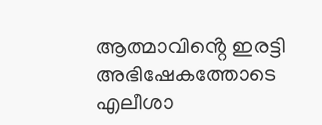ആത്മാവിൻ്റെ ഇരട്ടി അഭിഷേകത്തോടെ എലീശാ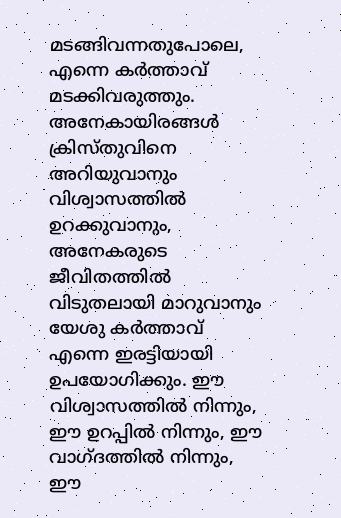മടങ്ങിവന്നതുപോലെ, എന്നെ കർത്താവ് മടക്കിവരുത്തും. അനേകായിരങ്ങൾ ക്രിസ്തുവിനെ അറിയുവാനും വിശ്വാസത്തിൽ ഉറക്കുവാനും, അനേകരുടെ ജീവിതത്തിൽ വിടുതലായി മാറുവാനും യേശു കർത്താവ് എന്നെ ഇരട്ടിയായി ഉപയോഗിക്കും. ഈ വിശ്വാസത്തിൽ നിന്നും, ഈ ഉറപ്പിൽ നിന്നും, ഈ വാഗ്ദത്തിൽ നിന്നും, ഈ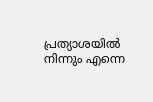പ്രത്യാശയിൽ നിന്നും എന്നെ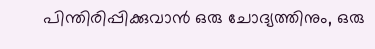പിന്തിരിപ്പിക്കുവാൻ ഒരു ചോദ്യത്തിനും, ഒരു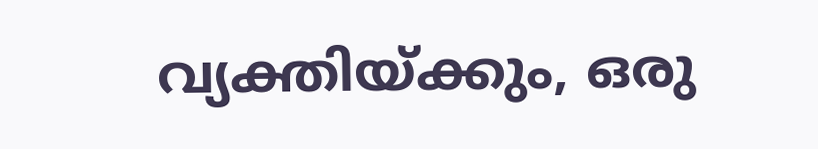വ്യക്തിയ്ക്കും, ഒരു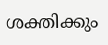ശക്തിക്കും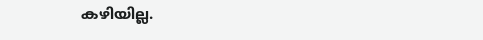കഴിയില്ല.